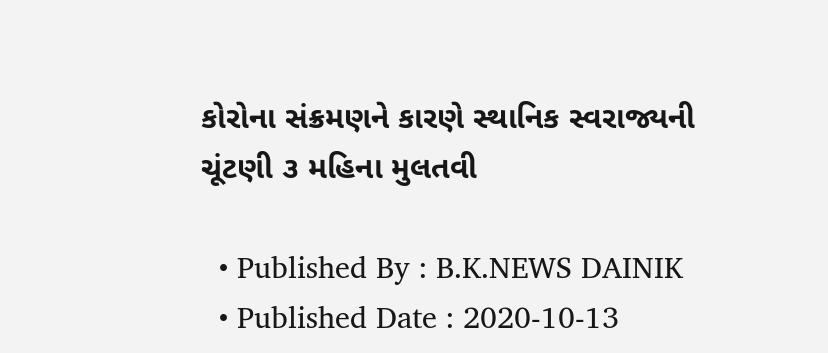કોરોના સંક્રમણને કારણે સ્થાનિક સ્વરાજ્યની ચૂંટણી ૩ મહિના મુલતવી

  • Published By : B.K.NEWS DAINIK
  • Published Date : 2020-10-13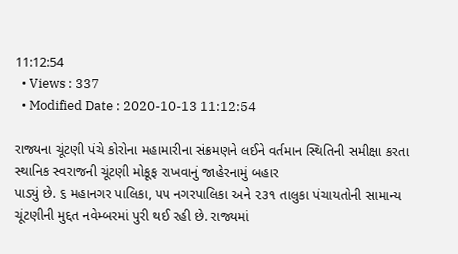11:12:54
  • Views : 337
  • Modified Date : 2020-10-13 11:12:54

રાજ્યના ચૂંટણી પંચે કોરોના મહામારીના સંક્રમણને લઈને વર્તમાન સ્થિતિની સમીક્ષા કરતા સ્થાનિક સ્વરાજની ચૂંટણી મોકૂફ રાખવાનું જાહેરનામું બહાર
પાડ્યું છે. ૬ મહાનગર પાલિકા, ૫૫ નગરપાલિકા અને ૨૩૧ તાલુકા પંચાયતોની સામાન્ય ચૂંટણીની મુદ્દત નવેમ્બરમાં પુરી થઈ રહી છે. રાજ્યમાં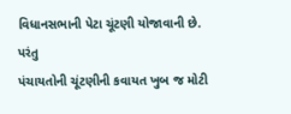વિધાનસભાની પેટા ચૂંટણી યોજાવાની છે. પરંતુ
પંચાયતોની ચૂંટણીની કવાયત ખુબ જ મોટી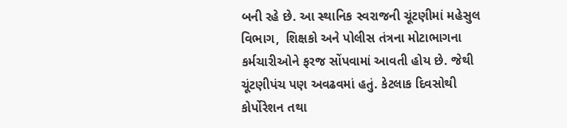બની રહે છે. આ સ્થાનિક સ્વરાજની ચૂંટણીમાં મહેસુલ વિભાગ,  શિક્ષકો અને પોલીસ તંત્રના મોટાભાગના કર્મચારીઓને ફરજ સોંપવામાં આવતી હોય છે. જેથી ચૂંટણીપંચ પણ અવઢવમાં હતું. કેટલાક દિવસોથી કોર્પોરેશન તથા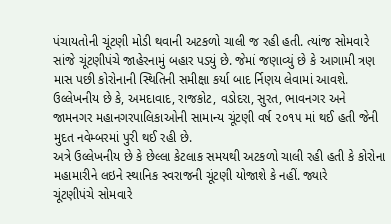પંચાયતોની ચૂંટણી મોડી થવાની અટકળો ચાલી જ રહી હતી. ત્યાંજ સોમવારે સાંજે ચૂંટણીપંચે જાહેરનામું બહાર પડ્યું છે. જેમાં જણાવ્યું છે કે આગામી ત્રણ માસ પછી કોરોનાની સ્થિતિની સમીક્ષા કર્યા બાદ ર્નિણય લેવામાં આવશે. ઉલ્લેખનીય છે કે, અમદાવાદ, રાજકોટ, વડોદરા, સુરત, ભાવનગર અને જામનગર મહાનગરપાલિકાઓની સામાન્ય ચૂંટણી વર્ષ ૨૦૧૫ માં થઈ હતી જેની મુદત નવેમ્બરમાં પુરી થઈ રહી છે.
અત્રે ઉલ્લેખનીય છે કે છેલ્લા કેટલાક સમયથી અટકળો ચાલી રહી હતી કે કોરોના મહામારીને લઇને સ્થાનિક સ્વરાજની ચૂંટણી યોજાશે કે નહીં. જ્યારે
ચૂંટણીપંચે સોમવારે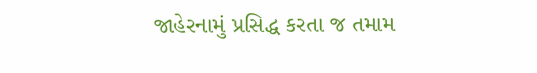જાહેરનામું પ્રસિદ્ધ કરતા જ તમામ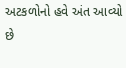અટકળોનો હવે અંત આવ્યો છે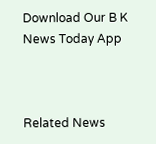Download Our B K News Today App



Related News